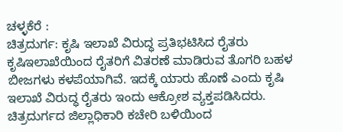ಚಳ್ಳಕೆರೆ :
ಚಿತ್ರದುರ್ಗ: ಕೃಷಿ ಇಲಾಖೆ ವಿರುದ್ಧ ಪ್ರತಿಭಟಿಸಿದ ರೈತರು
ಕೃಷಿಇಲಾಖೆಯಿಂದ ರೈತರಿಗೆ ವಿತರಣೆ ಮಾಡಿರುವ ತೊಗರಿ ಬಹಳ
ಬೀಜಗಳು ಕಳಪೆಯಾಗಿವೆ. ಇದಕ್ಕೆ ಯಾರು ಹೊಣೆ ಎಂದು ಕೃಷಿ
ಇಲಾಖೆ ವಿರುದ್ಧ ರೈತರು ಇಂದು ಆಕ್ರೋಶ ವ್ಯಕ್ತಪಡಿಸಿದರು.
ಚಿತ್ರದುರ್ಗದ ಜಿಲ್ಲಾಧಿಕಾರಿ ಕಚೇರಿ ಬಳಿಯಿಂದ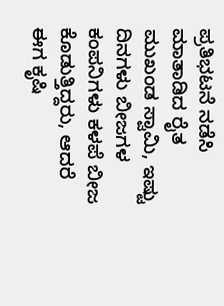ಪ್ರತಿಭಟನೆ ನಡೆಸಿ
ಮಾತಾಡಿದ ರೈತ ಮುಖಂಡ ಸ್ವಾಮಿ, ಇಷ್ಟು ದಿನಗಳು ಬೀಜಗಳ
ಕಂಪನಿಗಳು ಕಳಪೆ ಬೀಜ ಕೊಡುತ್ತಿದ್ದರು, ಆದರೆ ಈಗ ಕೃಷಿ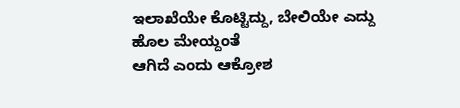ಇಲಾಖೆಯೇ ಕೊಟ್ಟಿದ್ದು, ಬೇಲಿಯೇ ಎದ್ದು ಹೊಲ ಮೇಯ್ದಂತೆ
ಆಗಿದೆ ಎಂದು ಆಕ್ರೋಶ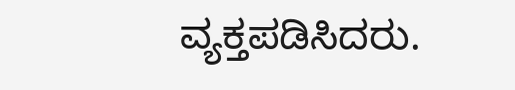ವ್ಯಕ್ತಪಡಿಸಿದರು.